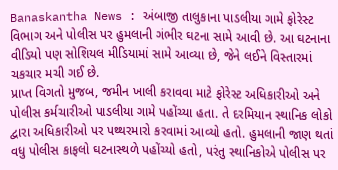Banaskantha News : અંબાજી તાલુકાના પાડલીયા ગામે ફોરેસ્ટ વિભાગ અને પોલીસ પર હુમલાની ગંભીર ઘટના સામે આવી છે. આ ઘટનાના વીડિયો પણ સોશિયલ મીડિયામાં સામે આવ્યા છે, જેને લઈને વિસ્તારમાં ચકચાર મચી ગઈ છે.
પ્રાપ્ત વિગતો મુજબ, જમીન ખાલી કરાવવા માટે ફોરેસ્ટ અધિકારીઓ અને પોલીસ કર્મચારીઓ પાડલીયા ગામે પહોંચ્યા હતા. તે દરમિયાન સ્થાનિક લોકો દ્વારા અધિકારીઓ પર પથ્થરમારો કરવામાં આવ્યો હતો. હુમલાની જાણ થતાં વધુ પોલીસ કાફલો ઘટનાસ્થળે પહોંચ્યો હતો, પરંતુ સ્થાનિકોએ પોલીસ પર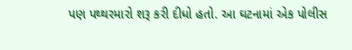પણ પથ્થરમારો શરૂ કરી દીધો હતો. આ ઘટનામાં એક પોલીસ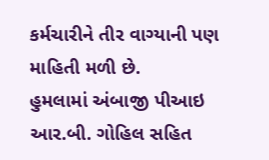કર્મચારીને તીર વાગ્યાની પણ માહિતી મળી છે.
હુમલામાં અંબાજી પીઆઇ આર.બી. ગોહિલ સહિત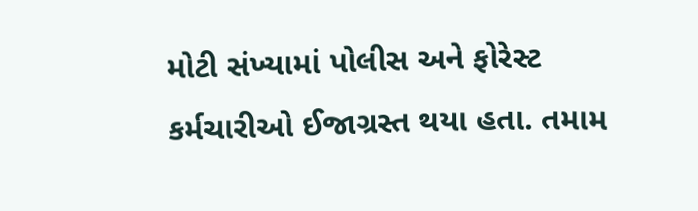મોટી સંખ્યામાં પોલીસ અને ફોરેસ્ટ કર્મચારીઓ ઈજાગ્રસ્ત થયા હતા. તમામ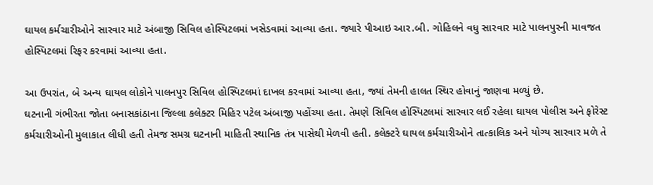ઘાયલ કર્મચારીઓને સારવાર માટે અંબાજી સિવિલ હોસ્પિટલમાં ખસેડવામાં આવ્યા હતા. જ્યારે પીઆઇ આર.બી. ગોહિલને વધુ સારવાર માટે પાલનપુરની માવજત હોસ્પિટલમાં રિફર કરવામાં આવ્યા હતા.

આ ઉપરાંત, બે અન્ય ઘાયલ લોકોને પાલનપુર સિવિલ હોસ્પિટલમાં દાખલ કરવામાં આવ્યા હતા, જ્યાં તેમની હાલત સ્થિર હોવાનું જાણવા મળ્યું છે.
ઘટનાની ગંભીરતા જોતા બનાસકાંઠાના જિલ્લા કલેક્ટર મિહિર પટેલ અંબાજી પહોંચ્યા હતા. તેમણે સિવિલ હોસ્પિટલમાં સારવાર લઈ રહેલા ઘાયલ પોલીસ અને ફોરેસ્ટ કર્મચારીઓની મુલાકાત લીધી હતી તેમજ સમગ્ર ઘટનાની માહિતી સ્થાનિક તંત્ર પાસેથી મેળવી હતી. કલેક્ટરે ઘાયલ કર્મચારીઓને તાત્કાલિક અને યોગ્ય સારવાર મળે તે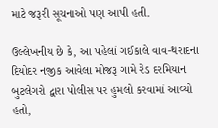માટે જરૂરી સૂચનાઓ પણ આપી હતી.

ઉલ્લેખનીય છે કે, આ પહેલાં ગઈકાલે વાવ-થરાદના દિયોદર નજીક આવેલા મોજરૂ ગામે રેડ દરમિયાન બુટલેગરો દ્વારા પોલીસ પર હુમલો કરવામાં આવ્યો હતો,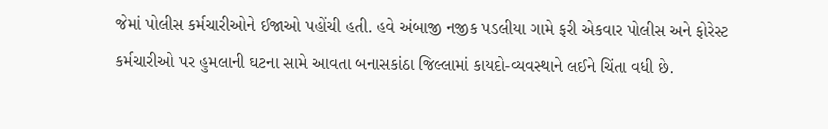જેમાં પોલીસ કર્મચારીઓને ઈજાઓ પહોંચી હતી. હવે અંબાજી નજીક પડલીયા ગામે ફરી એકવાર પોલીસ અને ફોરેસ્ટ કર્મચારીઓ પર હુમલાની ઘટના સામે આવતા બનાસકાંઠા જિલ્લામાં કાયદો-વ્યવસ્થાને લઈને ચિંતા વધી છે.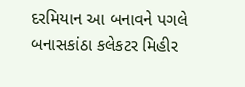દરમિયાન આ બનાવને પગલે બનાસકાંઠા કલેકટર મિહીર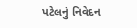પટેલનું નિવેદન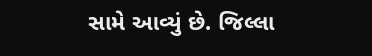સામે આવ્યું છે. જિલ્લા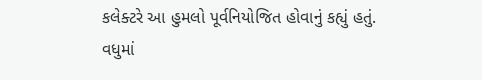કલેક્ટરે આ હુમલો પૂર્વનિયોજિત હોવાનું કહ્યું હતું. વધુમાં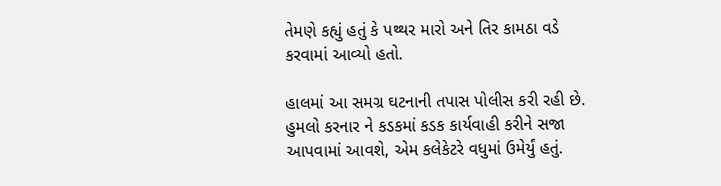તેમણે કહ્યું હતું કે પથ્થર મારો અને તિર કામઠા વડે કરવામાં આવ્યો હતો.

હાલમાં આ સમગ્ર ઘટનાની તપાસ પોલીસ કરી રહી છે. હુમલો કરનાર ને કડકમાં કડક કાર્યવાહી કરીને સજા આપવામાં આવશે, એમ કલેકેટરે વધુમાં ઉમેર્યું હતું.